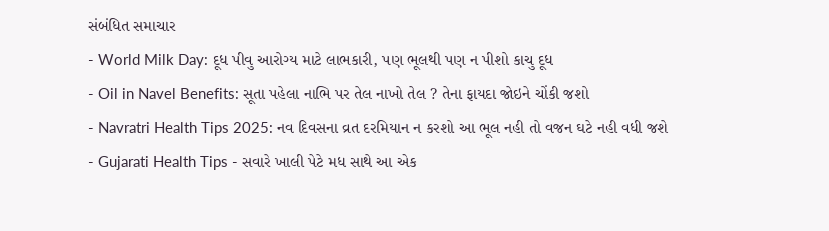સંબંધિત સમાચાર
- World Milk Day: દૂધ પીવુ આરોગ્ય માટે લાભકારી, પણ ભૂલથી પણ ન પીશો કાચુ દૂધ
- Oil in Navel Benefits: સૂતા પહેલા નાભિ પર તેલ નાખો તેલ ? તેના ફાયદા જોઇને ચોંકી જશો
- Navratri Health Tips 2025: નવ દિવસના વ્રત દરમિયાન ન કરશો આ ભૂલ નહી તો વજન ઘટે નહી વધી જશે
- Gujarati Health Tips - સવારે ખાલી પેટે મધ સાથે આ એક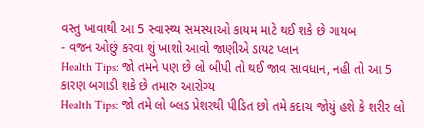વસ્તુ ખાવાથી આ 5 સ્વાસ્થ્ય સમસ્યાઓ કાયમ માટે થઈ શકે છે ગાયબ
- વજન ઓછું કરવા શું ખાશો આવો જાણીએ ડાયટ પ્લાન
Health Tips: જો તમને પણ છે લો બીપી તો થઈ જાવ સાવધાન, નહી તો આ 5 કારણ બગાડી શકે છે તમારુ આરોગ્ય
Health Tips: જો તમે લો બ્લડ પ્રેશરથી પીડિત છો તમે કદાચ જોયું હશે કે શરીર લો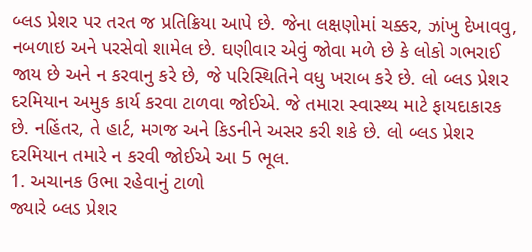બ્લડ પ્રેશર પર તરત જ પ્રતિક્રિયા આપે છે. જેના લક્ષણોમાં ચક્કર, ઝાંખુ દેખાવવુ, નબળાઇ અને પરસેવો શામેલ છે. ઘણીવાર એવું જોવા મળે છે કે લોકો ગભરાઈ જાય છે અને ન કરવાનુ કરે છે, જે પરિસ્થિતિને વધુ ખરાબ કરે છે. લો બ્લડ પ્રેશર દરમિયાન અમુક કાર્ય કરવા ટાળવા જોઈએ. જે તમારા સ્વાસ્થ્ય માટે ફાયદાકારક છે. નહિંતર, તે હાર્ટ, મગજ અને કિડનીને અસર કરી શકે છે. લો બ્લડ પ્રેશર દરમિયાન તમારે ન કરવી જોઈએ આ 5 ભૂલ.
1. અચાનક ઉભા રહેવાનું ટાળો
જ્યારે બ્લડ પ્રેશર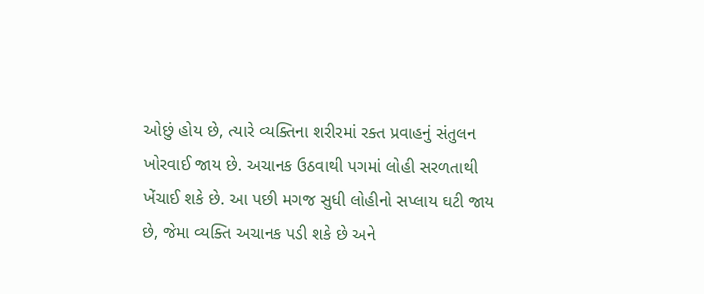ઓછું હોય છે, ત્યારે વ્યક્તિના શરીરમાં રક્ત પ્રવાહનું સંતુલન ખોરવાઈ જાય છે. અચાનક ઉઠવાથી પગમાં લોહી સરળતાથી ખેંચાઈ શકે છે. આ પછી મગજ સુધી લોહીનો સપ્લાય ઘટી જાય છે, જેમા વ્યક્તિ અચાનક પડી શકે છે અને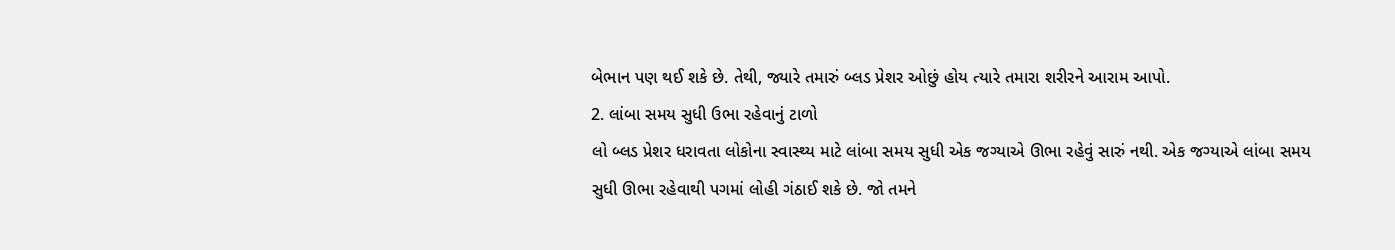બેભાન પણ થઈ શકે છે. તેથી, જ્યારે તમારું બ્લડ પ્રેશર ઓછું હોય ત્યારે તમારા શરીરને આરામ આપો.
2. લાંબા સમય સુધી ઉભા રહેવાનું ટાળો
લો બ્લડ પ્રેશર ધરાવતા લોકોના સ્વાસ્થ્ય માટે લાંબા સમય સુધી એક જગ્યાએ ઊભા રહેવું સારું નથી. એક જગ્યાએ લાંબા સમય સુધી ઊભા રહેવાથી પગમાં લોહી ગંઠાઈ શકે છે. જો તમને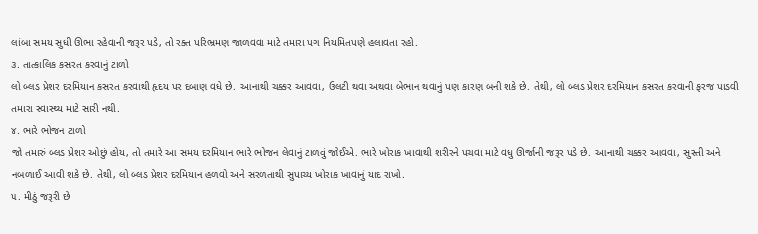લાંબા સમય સુધી ઊભા રહેવાની જરૂર પડે, તો રક્ત પરિભ્રમણ જાળવવા માટે તમારા પગ નિયમિતપણે હલાવતા રહો.
૩. તાત્કાલિક કસરત કરવાનું ટાળો
લો બ્લડ પ્રેશર દરમિયાન કસરત કરવાથી હૃદય પર દબાણ વધે છે. આનાથી ચક્કર આવવા, ઉલટી થવા અથવા બેભાન થવાનું પણ કારણ બની શકે છે. તેથી, લો બ્લડ પ્રેશર દરમિયાન કસરત કરવાની ફરજ પાડવી તમારા સ્વાસ્થ્ય માટે સારી નથી.
૪. ભારે ભોજન ટાળો
જો તમારું બ્લડ પ્રેશર ઓછું હોય, તો તમારે આ સમય દરમિયાન ભારે ભોજન લેવાનું ટાળવું જોઈએ. ભારે ખોરાક ખાવાથી શરીરને પચવા માટે વધુ ઊર્જાની જરૂર પડે છે. આનાથી ચક્કર આવવા, સુસ્તી અને નબળાઈ આવી શકે છે. તેથી, લો બ્લડ પ્રેશર દરમિયાન હળવો અને સરળતાથી સુપાચ્ય ખોરાક ખાવાનું યાદ રાખો.
૫. મીઠું જરૂરી છે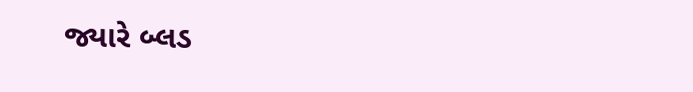જ્યારે બ્લડ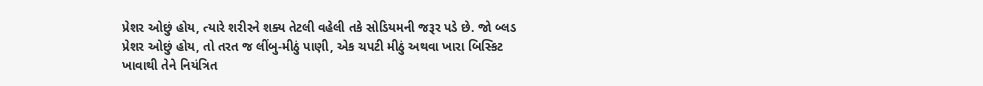પ્રેશર ઓછું હોય, ત્યારે શરીરને શક્ય તેટલી વહેલી તકે સોડિયમની જરૂર પડે છે. જો બ્લડ પ્રેશર ઓછું હોય, તો તરત જ લીંબુ-મીઠું પાણી, એક ચપટી મીઠું અથવા ખારા બિસ્કિટ ખાવાથી તેને નિયંત્રિત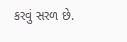કરવું સરળ છે.